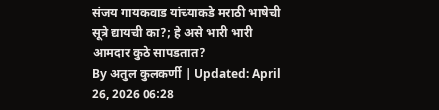संजय गायकवाड यांच्याकडे मराठी भाषेची सूत्रे द्यायची का?; हे असे भारी भारी आमदार कुठे सापडतात?
By अतुल कुलकर्णी | Updated: April 26, 2026 06:28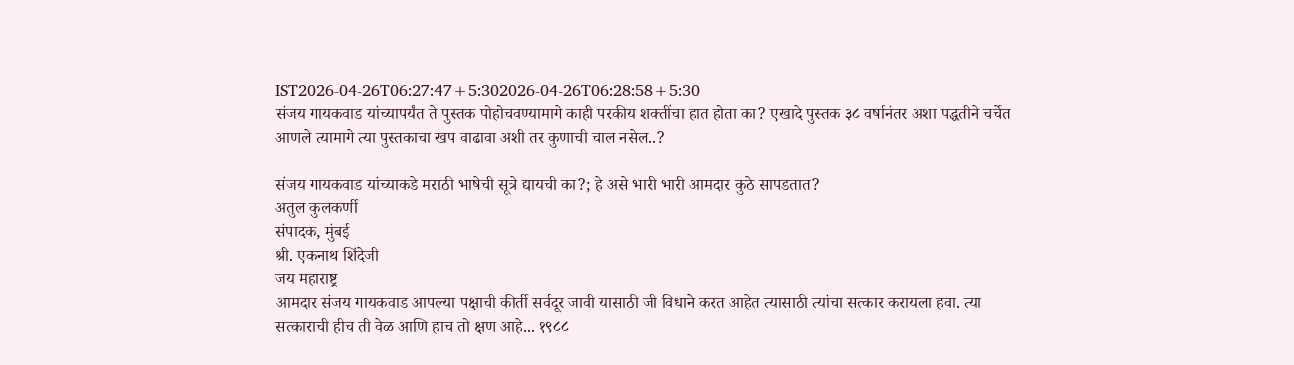IST2026-04-26T06:27:47+5:302026-04-26T06:28:58+5:30
संजय गायकवाड यांच्यापर्यंत ते पुस्तक पोहोचवण्यामागे काही परकीय शक्तींचा हात होता का? एखादे पुस्तक ३८ वर्षानंतर अशा पद्धतीने चर्चेत आणले त्यामागे त्या पुस्तकाचा खप वाढावा अशी तर कुणाची चाल नसेल..?

संजय गायकवाड यांच्याकडे मराठी भाषेची सूत्रे द्यायची का?; हे असे भारी भारी आमदार कुठे सापडतात?
अतुल कुलकर्णी
संपादक, मुंबई
श्री. एकनाथ शिंदेजी
जय महाराष्ट्र
आमदार संजय गायकवाड आपल्या पक्षाची कीर्ती सर्वदूर जावी यासाठी जी विधाने करत आहेत त्यासाठी त्यांचा सत्कार करायला हवा. त्या सत्काराची हीच ती वेळ आणि हाच तो क्षण आहे... १९८८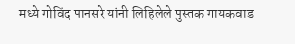मध्ये गोविंद पानसरे यांनी लिहिलेले पुस्तक गायकवाड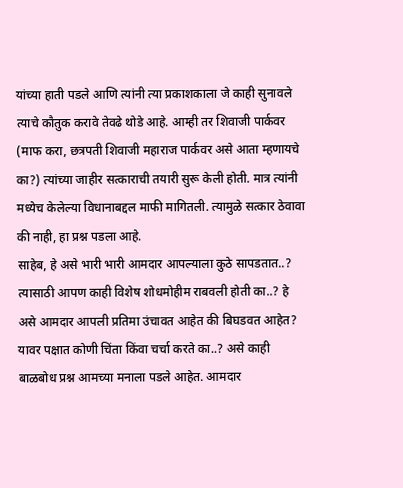यांच्या हाती पडले आणि त्यांनी त्या प्रकाशकाला जे काही सुनावले त्याचे कौतुक करावे तेवढे थोडे आहे. आम्ही तर शिवाजी पार्कवर (माफ करा, छत्रपती शिवाजी महाराज पार्कवर असे आता म्हणायचे का?) त्यांच्या जाहीर सत्काराची तयारी सुरू केली होती. मात्र त्यांनी मध्येच केलेल्या विधानाबद्दल माफी मागितली. त्यामुळे सत्कार ठेवावा की नाही, हा प्रश्न पडला आहे.
साहेब, हे असे भारी भारी आमदार आपल्याला कुठे सापडतात..? त्यासाठी आपण काही विशेष शोधमोहीम राबवली होती का..? हे असे आमदार आपली प्रतिमा उंचावत आहेत की बिघडवत आहेत? यावर पक्षात कोणी चिंता किंवा चर्चा करते का..? असे काही बाळबोध प्रश्न आमच्या मनाला पडले आहेत. आमदार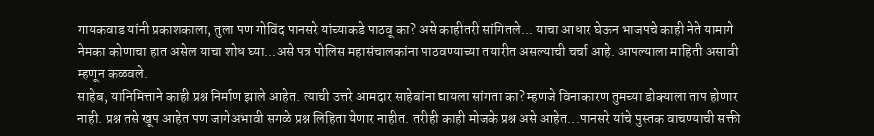गायकवाड यांनी प्रकाशकाला, तुला पण गोविंद पानसरे यांच्याकडे पाठवू का? असे काहीतरी सांगितले... याचा आधार घेऊन भाजपचे काही नेते यामागे नेमका कोणाचा हात असेल याचा शोध घ्या...असे पत्र पोलिस महासंचालकांना पाठवण्याच्या तयारीत असल्याची चर्चा आहे. आपल्याला माहिती असावी म्हणून कळवले.
साहेब, यानिमित्ताने काही प्रश्न निर्माण झाले आहेत. त्याची उत्तरे आमदार साहेबांना द्यायला सांगता का? म्हणजे विनाकारण तुमच्या डोक्याला ताप होणार नाही. प्रश्न तसे खूप आहेत पण जागेअभावी सगळे प्रश्न लिहिता येणार नाहीत. तरीही काही मोजके प्रश्न असे आहेत...पानसरे यांचे पुस्तक वाचण्याची सक्ती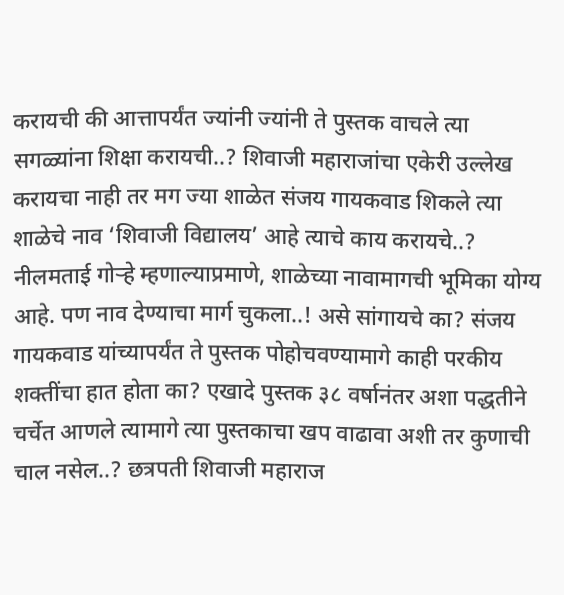करायची की आत्तापर्यंत ज्यांनी ज्यांनी ते पुस्तक वाचले त्या सगळ्यांना शिक्षा करायची..? शिवाजी महाराजांचा एकेरी उल्लेख करायचा नाही तर मग ज्या शाळेत संजय गायकवाड शिकले त्या शाळेचे नाव ‘शिवाजी विद्यालय’ आहे त्याचे काय करायचे..? नीलमताई गोऱ्हे म्हणाल्याप्रमाणे, शाळेच्या नावामागची भूमिका योग्य आहे. पण नाव देण्याचा मार्ग चुकला..! असे सांगायचे का? संजय गायकवाड यांच्यापर्यंत ते पुस्तक पोहोचवण्यामागे काही परकीय शक्तींचा हात होता का? एखादे पुस्तक ३८ वर्षानंतर अशा पद्धतीने चर्चेत आणले त्यामागे त्या पुस्तकाचा खप वाढावा अशी तर कुणाची चाल नसेल..? छत्रपती शिवाजी महाराज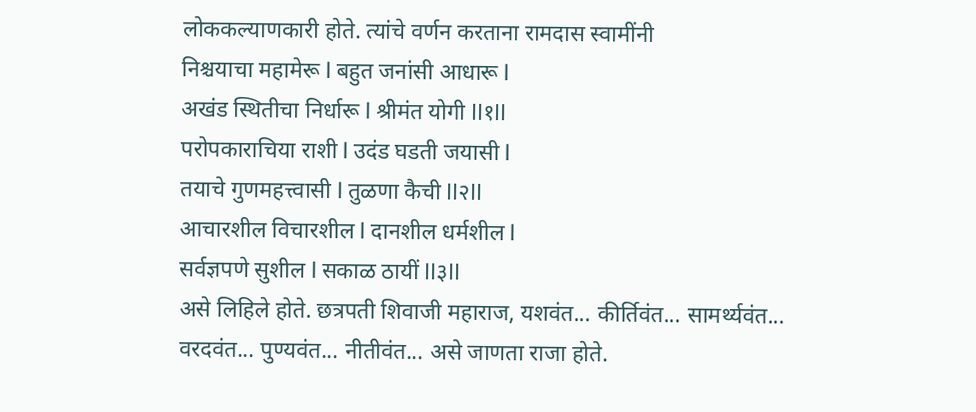लोककल्याणकारी होते. त्यांचे वर्णन करताना रामदास स्वामींनी
निश्चयाचा महामेरू l बहुत जनांसी आधारू l
अखंड स्थितीचा निर्धारू l श्रीमंत योगी ll१ll
परोपकाराचिया राशी l उदंड घडती जयासी l
तयाचे गुणमहत्त्वासी l तुळणा कैची ll२ll
आचारशील विचारशील l दानशील धर्मशील l
सर्वज्ञपणे सुशील l सकाळ ठायीं ll३ll
असे लिहिले होते. छत्रपती शिवाजी महाराज, यशवंत... कीर्तिवंत... सामर्थ्यवंत... वरदवंत... पुण्यवंत... नीतीवंत... असे जाणता राजा होते.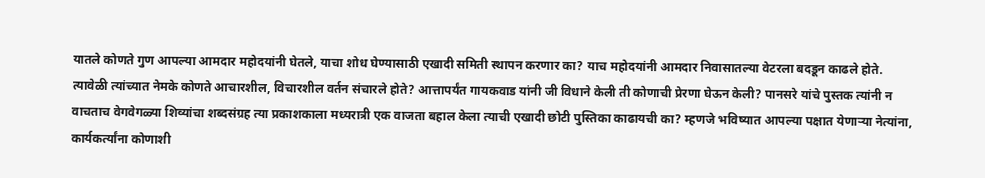यातले कोणते गुण आपल्या आमदार महोदयांनी घेतले, याचा शोध घेण्यासाठी एखादी समिती स्थापन करणार का? याच महोदयांनी आमदार निवासातल्या वेटरला बदडून काढले होते. त्यावेळी त्यांच्यात नेमके कोणते आचारशील, विचारशील वर्तन संचारले होते? आत्तापर्यंत गायकवाड यांनी जी विधाने केली ती कोणाची प्रेरणा घेऊन केली? पानसरे यांचे पुस्तक त्यांनी न वाचताच वेगवेगळ्या शिव्यांचा शब्दसंग्रह त्या प्रकाशकाला मध्यरात्री एक वाजता बहाल केला त्याची एखादी छोटी पुस्तिका काढायची का? म्हणजे भविष्यात आपल्या पक्षात येणाऱ्या नेत्यांना, कार्यकर्त्यांना कोणाशी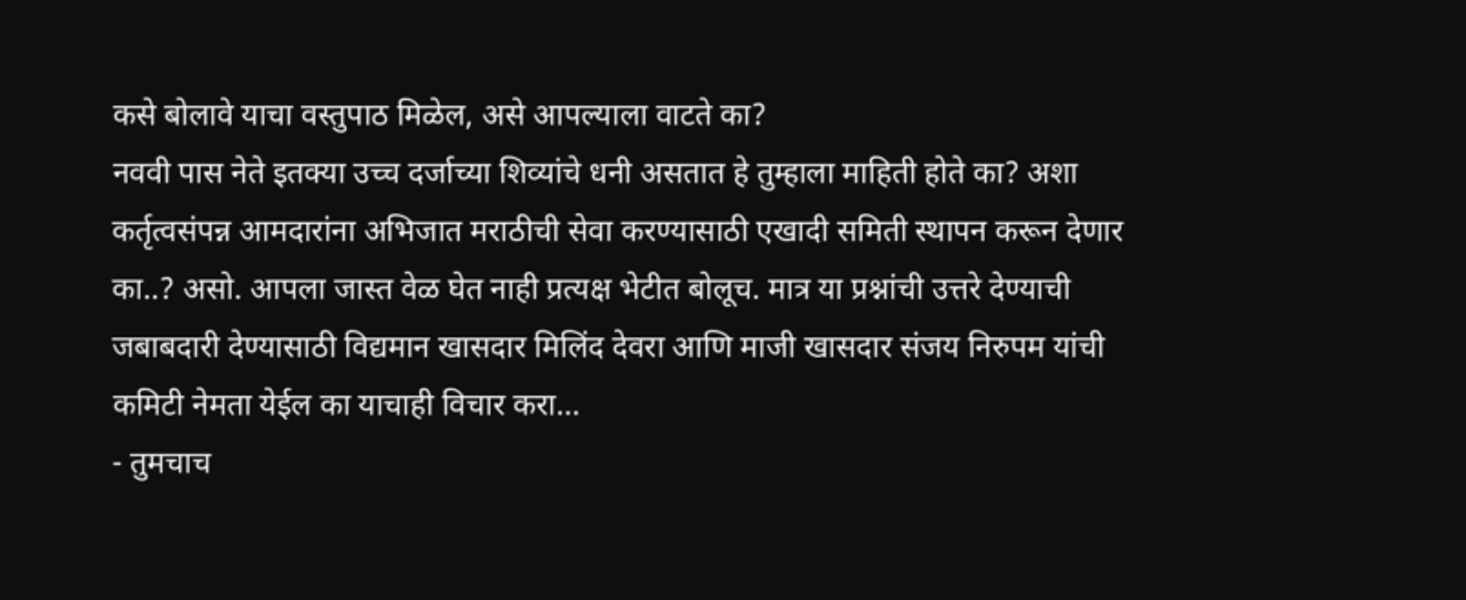कसे बोलावे याचा वस्तुपाठ मिळेल, असे आपल्याला वाटते का?
नववी पास नेते इतक्या उच्च दर्जाच्या शिव्यांचे धनी असतात हे तुम्हाला माहिती होते का? अशा कर्तृत्वसंपन्न आमदारांना अभिजात मराठीची सेवा करण्यासाठी एखादी समिती स्थापन करून देणार का..? असो. आपला जास्त वेळ घेत नाही प्रत्यक्ष भेटीत बोलूच. मात्र या प्रश्नांची उत्तरे देण्याची जबाबदारी देण्यासाठी विद्यमान खासदार मिलिंद देवरा आणि माजी खासदार संजय निरुपम यांची कमिटी नेमता येईल का याचाही विचार करा...
- तुमचाच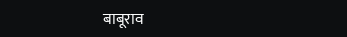बाबूराव